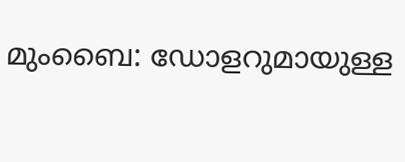മുംബൈ: ഡോളറുമായുള്ള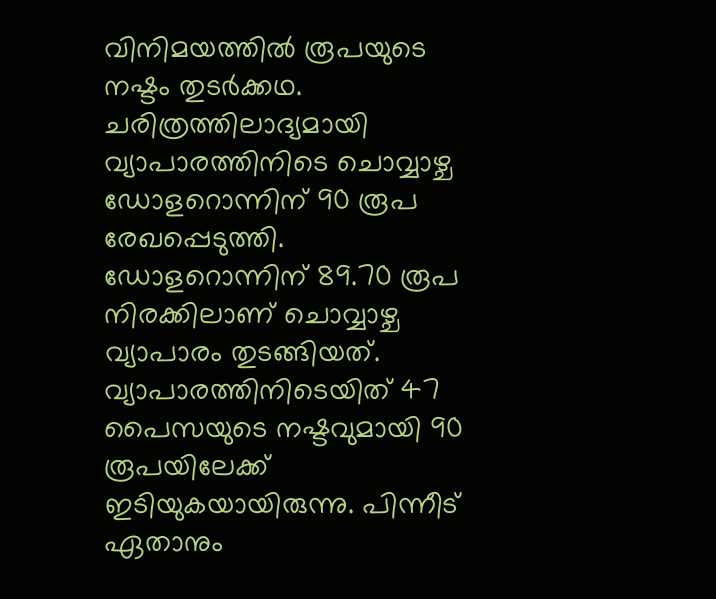വിനിമയത്തിൽ രൂപയുടെ നഷ്ടം തുടർക്കഥ. ചരിത്രത്തിലാദ്യമായി വ്യാപാരത്തിനിടെ ചൊവ്വാഴ്ച ഡോളറൊന്നിന് 90 രൂപ രേഖപ്പെടുത്തി. ഡോളറൊന്നിന് 89.70 രൂപ നിരക്കിലാണ് ചൊവ്വാഴ്ച വ്യാപാരം തുടങ്ങിയത്. വ്യാപാരത്തിനിടെയിത് 47 പൈസയുടെ നഷ്ടവുമായി 90 രൂപയിലേക്ക് ഇടിയുകയായിരുന്നു. പിന്നീട് ഏതാനും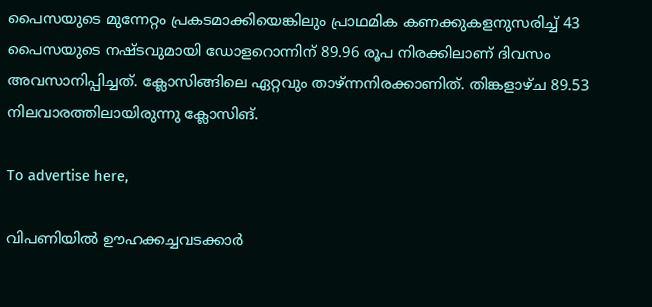പൈസയുടെ മുന്നേറ്റം പ്രകടമാക്കിയെങ്കിലും പ്രാഥമിക കണക്കുകളനുസരിച്ച് 43 പൈസയുടെ നഷ്ടവുമായി ഡോളറൊന്നിന് 89.96 രൂപ നിരക്കിലാണ് ദിവസം അവസാനിപ്പിച്ചത്. ക്ലോസിങ്ങിലെ ഏറ്റവും താഴ്ന്നനിരക്കാണിത്. തിങ്കളാഴ്ച 89.53 നിലവാരത്തിലായിരുന്നു ക്ലോസിങ്.

To advertise here,

വിപണിയിൽ ഊഹക്കച്ചവടക്കാർ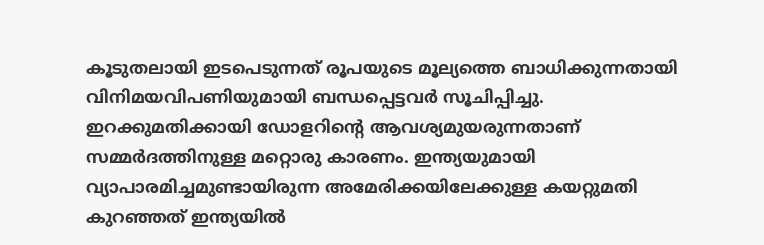കൂടുതലായി ഇടപെടുന്നത് രൂപയുടെ മൂല്യത്തെ ബാധിക്കുന്നതായി വിനിമയവിപണിയുമായി ബന്ധപ്പെട്ടവർ സൂചിപ്പിച്ചു. ഇറക്കുമതിക്കായി ഡോളറിന്റെ ആവശ്യമുയരുന്നതാണ് സമ്മർദത്തിനുള്ള മറ്റൊരു കാരണം. ഇന്ത്യയുമായി വ്യാപാരമിച്ചമുണ്ടായിരുന്ന അമേരിക്കയിലേക്കുള്ള കയറ്റുമതി കുറഞ്ഞത് ഇന്ത്യയിൽ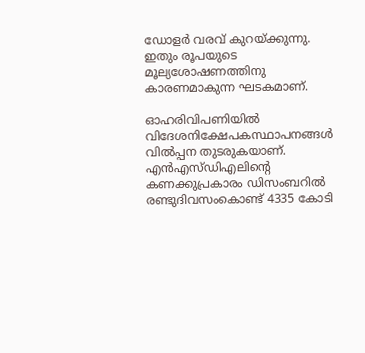ഡോളർ വരവ് കുറയ്ക്കുന്നു. ഇതും രൂപയുടെ മൂല്യശോഷണത്തിനു കാരണമാകുന്ന ഘടകമാണ്.

ഓഹരിവിപണിയിൽ വിദേശനിക്ഷേപകസ്ഥാപനങ്ങൾ വിൽപ്പന തുടരുകയാണ്. എൻഎസ്ഡിഎലിന്റെ കണക്കുപ്രകാരം ഡിസംബറിൽ രണ്ടുദിവസംകൊണ്ട് 4335 കോടി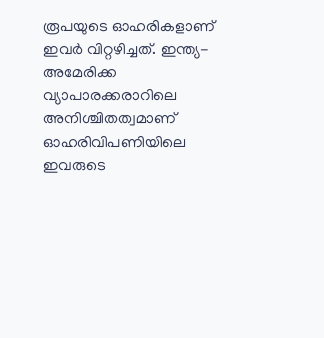രൂപയുടെ ഓഹരികളാണ് ഇവർ വിറ്റഴിച്ചത്. ഇന്ത്യ-അമേരിക്ക വ്യാപാരക്കരാറിലെ അനിശ്ചിതത്വമാണ് ഓഹരിവിപണിയിലെ ഇവരുടെ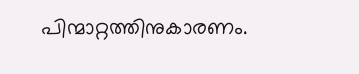പിന്മാറ്റത്തിനുകാരണം.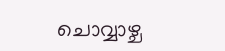ചൊവ്വാഴ്ച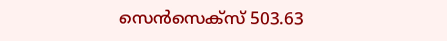സെൻസെക്സ് 503.63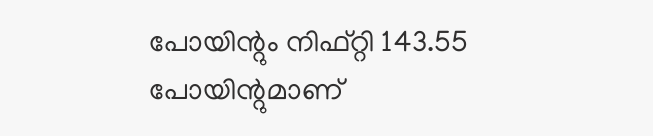പോയിന്റും നിഫ്റ്റി 143.55 പോയിന്റുമാണ്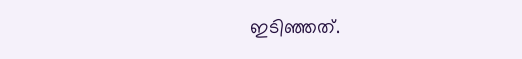ഇടിഞ്ഞത്.